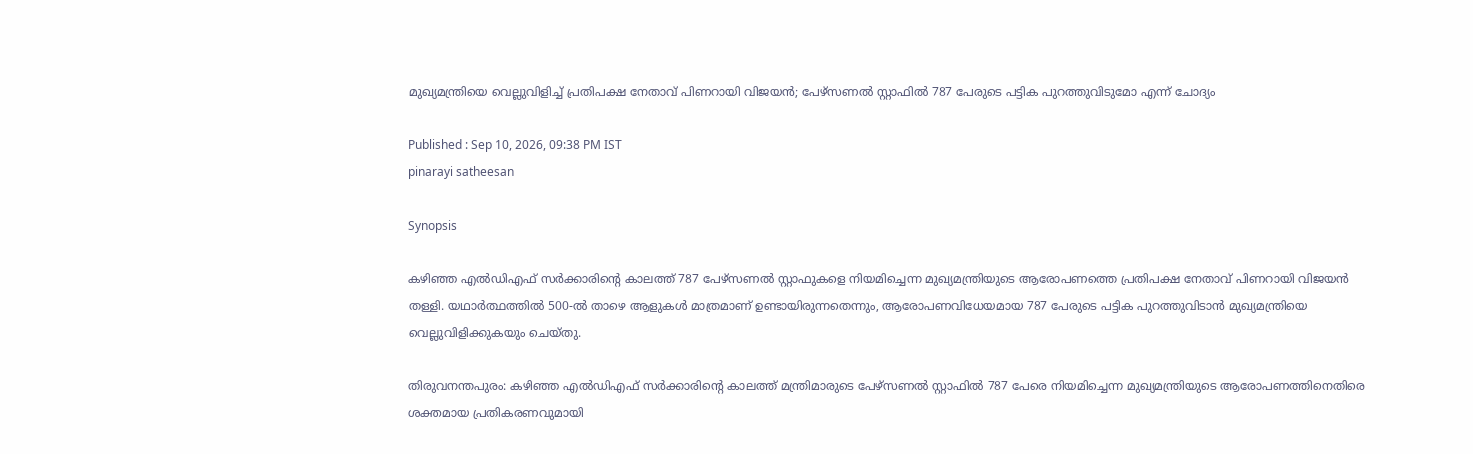മുഖ്യമന്ത്രിയെ വെല്ലുവിളിച്ച് പ്രതിപക്ഷ നേതാവ് പിണറായി വിജയൻ; പേഴ്സണൽ സ്റ്റാഫിൽ 787 പേരുടെ പട്ടിക പുറത്തുവിടുമോ എന്ന് ചോദ്യം

Published : Sep 10, 2026, 09:38 PM IST
pinarayi satheesan

Synopsis

കഴിഞ്ഞ എൽഡിഎഫ് സർക്കാരിന്റെ കാലത്ത് 787 പേഴ്സണൽ സ്റ്റാഫുകളെ നിയമിച്ചെന്ന മുഖ്യമന്ത്രിയുടെ ആരോപണത്തെ പ്രതിപക്ഷ നേതാവ് പിണറായി വിജയൻ തള്ളി. യഥാർത്ഥത്തിൽ 500-ൽ താഴെ ആളുകൾ മാത്രമാണ് ഉണ്ടായിരുന്നതെന്നും, ആരോപണവിധേയമായ 787 പേരുടെ പട്ടിക പുറത്തുവിടാൻ മുഖ്യമന്ത്രിയെ വെല്ലുവിളിക്കുകയും ചെയ്തു.

തിരുവനന്തപുരം: കഴിഞ്ഞ എൽഡിഎഫ് സർക്കാരിന്‍റെ കാലത്ത് മന്ത്രിമാരുടെ പേഴ്സണൽ സ്റ്റാഫിൽ 787 പേരെ നിയമിച്ചെന്ന മുഖ്യമന്ത്രിയുടെ ആരോപണത്തിനെതിരെ ശക്തമായ പ്രതികരണവുമായി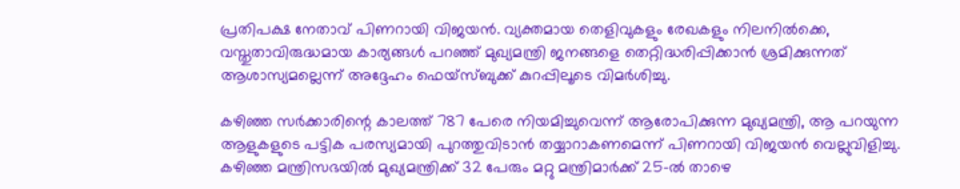പ്രതിപക്ഷ നേതാവ് പിണറായി വിജയൻ. വ്യക്തമായ തെളിവുകളും രേഖകളും നിലനിൽക്കെ, വസ്തുതാവിരുദ്ധമായ കാര്യങ്ങൾ പറഞ്ഞ് മുഖ്യമന്ത്രി ജനങ്ങളെ തെറ്റിദ്ധരിപ്പിക്കാൻ ശ്രമിക്കുന്നത് ആശാസ്യമല്ലെന്ന് അദ്ദേഹം ഫെയ്‌സ്ബുക്ക് കുറപ്പിലൂടെ വിമർശിച്ചു.

കഴിഞ്ഞ സർക്കാരിന്റെ കാലത്ത് 787 പേരെ നിയമിച്ചുവെന്ന് ആരോപിക്കുന്ന മുഖ്യമന്ത്രി, ആ പറയുന്ന ആളുകളുടെ പട്ടിക പരസ്യമായി പുറത്തുവിടാൻ തയ്യാറാകണമെന്ന് പിണറായി വിജയൻ വെല്ലുവിളിച്ചു. കഴിഞ്ഞ മന്ത്രിസഭയിൽ മുഖ്യമന്ത്രിക്ക് 32 പേരും മറ്റു മന്ത്രിമാർക്ക് 25-ൽ താഴെ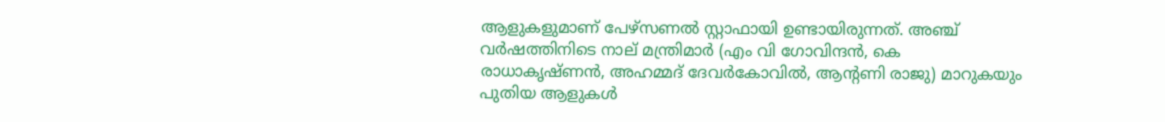ആളുകളുമാണ് പേഴ്സണൽ സ്റ്റാഫായി ഉണ്ടായിരുന്നത്. അഞ്ച് വർഷത്തിനിടെ നാല് മന്ത്രിമാർ (എം വി ഗോവിന്ദൻ, കെ രാധാകൃഷ്ണൻ, അഹമ്മദ് ദേവർകോവിൽ, ആന്‍റണി രാജു) മാറുകയും പുതിയ ആളുകൾ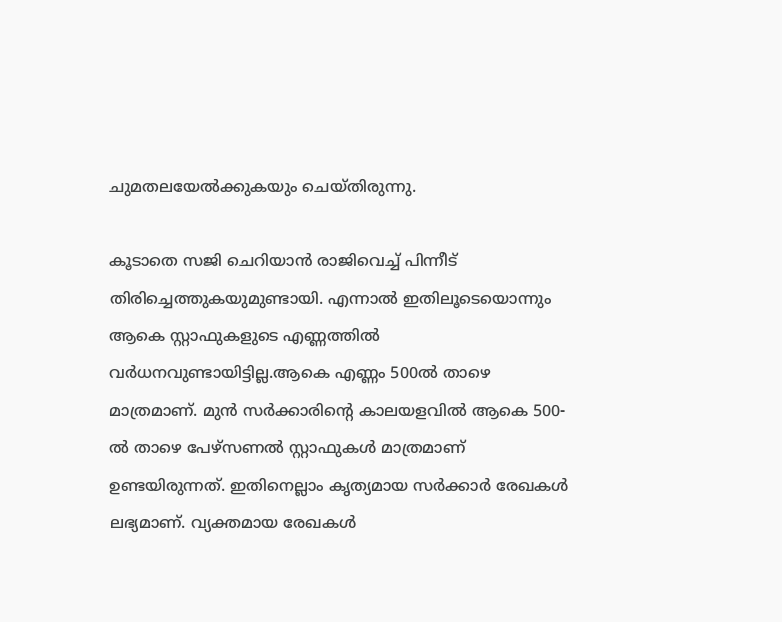ചുമതലയേൽക്കുകയും ചെയ്തിരുന്നു.

കൂടാതെ സജി ചെറിയാൻ രാജിവെച്ച് പിന്നീട് തിരിച്ചെത്തുകയുമുണ്ടായി. എന്നാൽ ഇതിലൂടെയൊന്നും ആകെ സ്റ്റാഫുകളുടെ എണ്ണത്തിൽ വർധനവുണ്ടായിട്ടില്ല.ആകെ എണ്ണം 500ൽ താഴെ മാത്രമാണ്. മുൻ സർക്കാരിന്‍റെ കാലയളവിൽ ആകെ 500-ൽ താഴെ പേഴ്സണൽ സ്റ്റാഫുകൾ മാത്രമാണ് ഉണ്ടയിരുന്നത്. ഇതിനെല്ലാം കൃത്യമായ സർക്കാർ രേഖകൾ ലഭ്യമാണ്. വ്യക്തമായ രേഖകൾ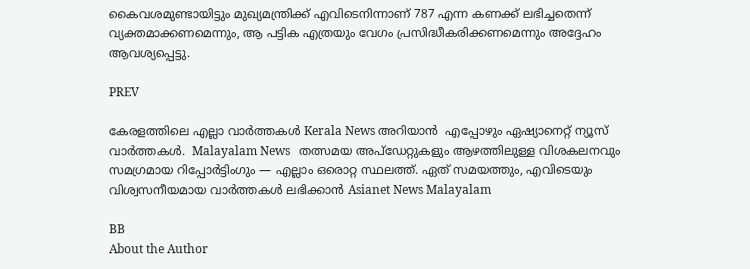കൈവശമുണ്ടായിട്ടും മുഖ്യമന്ത്രിക്ക് എവിടെനിന്നാണ് 787 എന്ന കണക്ക് ലഭിച്ചതെന്ന് വ്യക്തമാക്കണമെന്നും, ആ പട്ടിക എത്രയും വേഗം പ്രസിദ്ധീകരിക്കണമെന്നും അദ്ദേഹം ആവശ്യപ്പെട്ടു.

PREV

കേരളത്തിലെ എല്ലാ വാർത്തകൾ Kerala News അറിയാൻ  എപ്പോഴും ഏഷ്യാനെറ്റ് ന്യൂസ് വാർത്തകൾ.  Malayalam News   തത്സമയ അപ്‌ഡേറ്റുകളും ആഴത്തിലുള്ള വിശകലനവും സമഗ്രമായ റിപ്പോർട്ടിംഗും — എല്ലാം ഒരൊറ്റ സ്ഥലത്ത്. ഏത് സമയത്തും, എവിടെയും വിശ്വസനീയമായ വാർത്തകൾ ലഭിക്കാൻ Asianet News Malayalam

BB
About the Author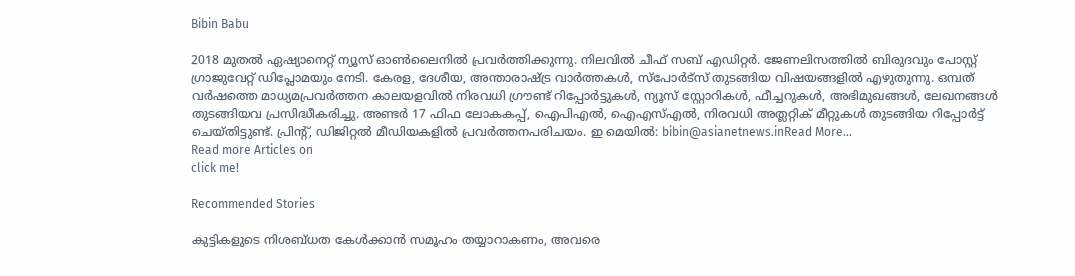Bibin Babu

2018 മുതല്‍ ഏഷ്യാനെറ്റ് ന്യൂസ് ഓണ്‍ലൈനില്‍ പ്രവര്‍ത്തിക്കുന്നു. നിലവില്‍ ചീഫ് സബ് എഡിറ്റർ. ജേണലിസത്തില്‍ ബിരുദവും പോസ്റ്റ് ഗ്രാജുവേറ്റ് ഡിപ്ലോമയും നേടി. കേരള, ദേശീയ, അന്താരാഷ്ട്ര വാര്‍ത്തകള്‍, സ്പോര്‍ട്സ് തുടങ്ങിയ വിഷയങ്ങളില്‍ എഴുതുന്നു. ഒമ്പത് വര്‍ഷത്തെ മാധ്യമപ്രവര്‍ത്തന കാലയളവില്‍ നിരവധി ഗ്രൗണ്ട് റിപ്പോര്‍ട്ടുകള്‍, ന്യൂസ് സ്റ്റോറികള്‍, ഫീച്ചറുകള്‍, അഭിമുഖങ്ങള്‍, ലേഖനങ്ങള്‍ തുടങ്ങിയവ പ്രസിദ്ധീകരിച്ചു. അണ്ടര്‍ 17 ഫിഫ ലോകകപ്പ്, ഐപിഎൽ, ഐഎസ്എൽ, നിരവധി അത്ലറ്റിക് മീറ്റുകൾ തുടങ്ങിയ റിപ്പോര്‍ട്ട് ചെയ്തിട്ടുണ്ട്. പ്രിന്‍റ്, ഡിജിറ്റല്‍ മീഡിയകളില്‍ പ്രവര്‍ത്തനപരിചയം. ഇ മെയില്‍: bibin@asianetnews.inRead More...
Read more Articles on
click me!

Recommended Stories

കുട്ടികളുടെ നിശബ്ധത കേൾക്കാൻ സമൂഹം തയ്യാറാകണം, അവരെ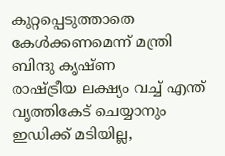കുറ്റപ്പെടുത്താതെ കേൾക്കണമെന്ന് മന്ത്രി ബിന്ദു കൃഷ്ണ
രാഷ്ട്രീയ ലക്ഷ്യം വച്ച് എന്ത് വൃത്തികേട് ചെയ്യാനും ഇഡിക്ക് മടിയില്ല,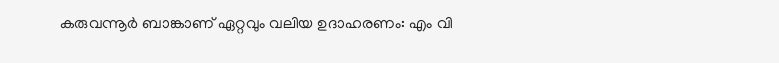കരുവന്നൂർ ബാങ്കാണ് ഏറ്റവും വലിയ ഉദാഹരണം: എം വി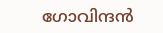ഗോവിന്ദൻ